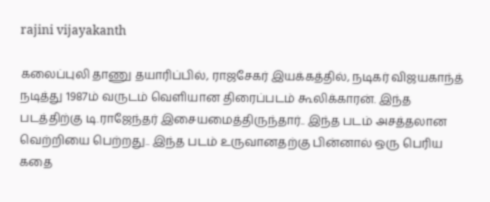rajini vijayakanth

கலைப்புலி தாணு தயாரிப்பில், ராஜசேகர் இயக்கத்தில், நடிகர் விஜயகாந்த் நடித்து 1987ம் வருடம் வெளியான திரைப்படம் கூலிக்காரன். இந்த படத்திற்கு டி.ராஜேந்தர் இசையமைத்திருந்தார்.. இந்த படம் அசத்தலான வெற்றியை பெற்றது.. இந்த படம் உருவானதற்கு பின்னால் ஒரு பெரிய கதை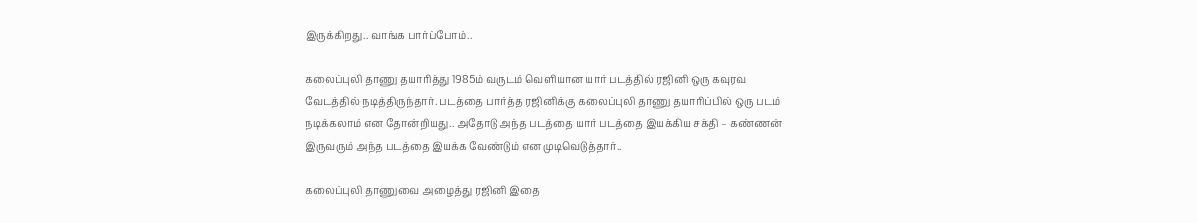இருக்கிறது.. வாங்க பார்ப்போம்..

கலைப்புலி தாணு தயாரித்து 1985ம் வருடம் வெளியான யார் படத்தில் ரஜினி ஒரு கவுரவ வேடத்தில் நடித்திருந்தார். படத்தை பார்த்த ரஜினிக்கு கலைப்புலி தாணு தயாரிப்பில் ஒரு படம் நடிக்கலாம் என தோன்றியது.. அதோடு அந்த படத்தை யார் படத்தை இயக்கிய சக்தி – கண்ணன் இருவரும் அந்த படத்தை இயக்க வேண்டும் என முடிவெடுத்தார்..

கலைப்புலி தாணுவை அழைத்து ரஜினி இதை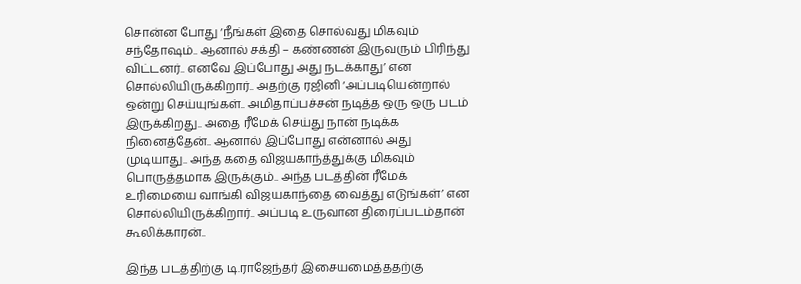சொன்ன போது ‘நீங்கள் இதை சொல்வது மிகவும் சந்தோஷம்.. ஆனால் சக்தி – கண்ணன் இருவரும் பிரிந்து விட்டனர்.. எனவே இப்போது அது நடக்காது’ என சொல்லியிருக்கிறார்.. அதற்கு ரஜினி ‘அப்படியென்றால் ஒன்று செய்யுங்கள்.. அமிதாப்பச்சன் நடித்த ஒரு ஒரு படம் இருக்கிறது.. அதை ரீமேக் செய்து நான் நடிக்க நினைத்தேன்.. ஆனால் இப்போது என்னால் அது முடியாது.. அந்த கதை விஜயகாந்த்துக்கு மிகவும் பொருத்தமாக இருக்கும்.. அந்த படத்தின் ரீமேக் உரிமையை வாங்கி விஜயகாந்தை வைத்து எடுங்கள்’ என சொல்லியிருக்கிறார்.. அப்படி உருவான திரைப்படம்தான் கூலிக்காரன்..

இந்த படத்திற்கு டி.ராஜேந்தர் இசையமைத்ததற்கு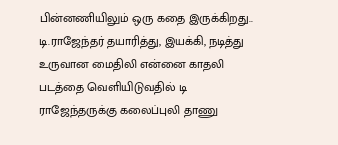பின்னணியிலும் ஒரு கதை இருக்கிறது.. டி.ராஜேந்தர் தயாரித்து, இயக்கி, நடித்து உருவான மைதிலி என்னை காதலி படத்தை வெளியிடுவதில் டி ராஜேந்தருக்கு கலைப்புலி தாணு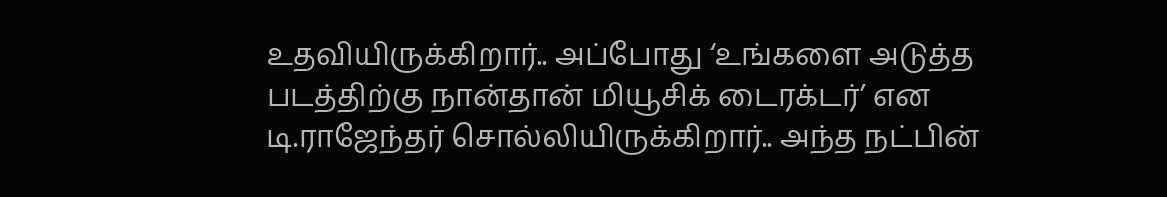உதவியிருக்கிறார்.. அப்போது ‘உங்களை அடுத்த படத்திற்கு நான்தான் மியூசிக் டைரக்டர்’ என டி.ராஜேந்தர் சொல்லியிருக்கிறார்.. அந்த நட்பின்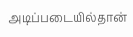அடிப்படையில்தான்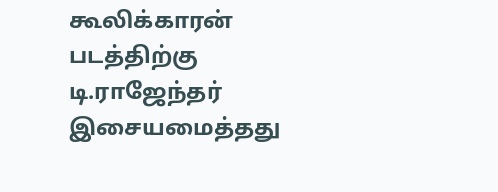கூலிக்காரன் படத்திற்கு டி.ராஜேந்தர் இசையமைத்தது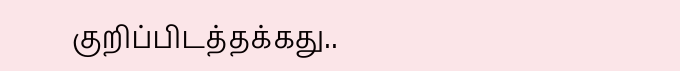குறிப்பிடத்தக்கது..